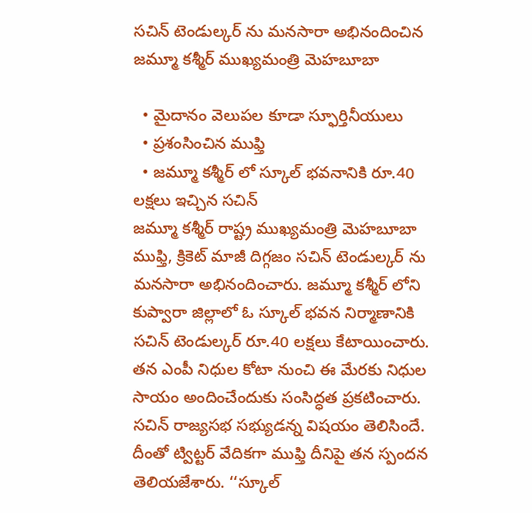సచిన్ టెండుల్కర్ ను మనసారా అభినందించిన జమ్మూ కశ్మీర్ ముఖ్యమంత్రి మెహబూబా

  • మైదానం వెలుపల కూడా స్ఫూర్తినీయులు
  • ప్రశంసించిన ముఫ్తి
  • జమ్మూ కశ్మీర్ లో స్కూల్ భవనానికి రూ.40 లక్షలు ఇచ్చిన సచిన్
జమ్మూ కశ్మీర్ రాష్ట్ర ముఖ్యమంత్రి మెహబూబా ముఫ్తి, క్రికెట్ మాజీ దిగ్గజం సచిన్ టెండుల్కర్ ను మనసారా అభినందించారు. జమ్మూ కశ్మీర్ లోని కుప్వారా జిల్లాలో ఓ స్కూల్ భవన నిర్మాణానికి సచిన్ టెండుల్కర్ రూ.40 లక్షలు కేటాయించారు. తన ఎంపీ నిధుల కోటా నుంచి ఈ మేరకు నిధుల సాయం అందించేందుకు సంసిద్ధత ప్రకటించారు. సచిన్ రాజ్యసభ సభ్యుడన్న విషయం తెలిసిందే. దీంతో ట్విట్టర్ వేదికగా ముఫ్తి దీనిపై తన స్పందన తెలియజేశారు. ‘‘స్కూల్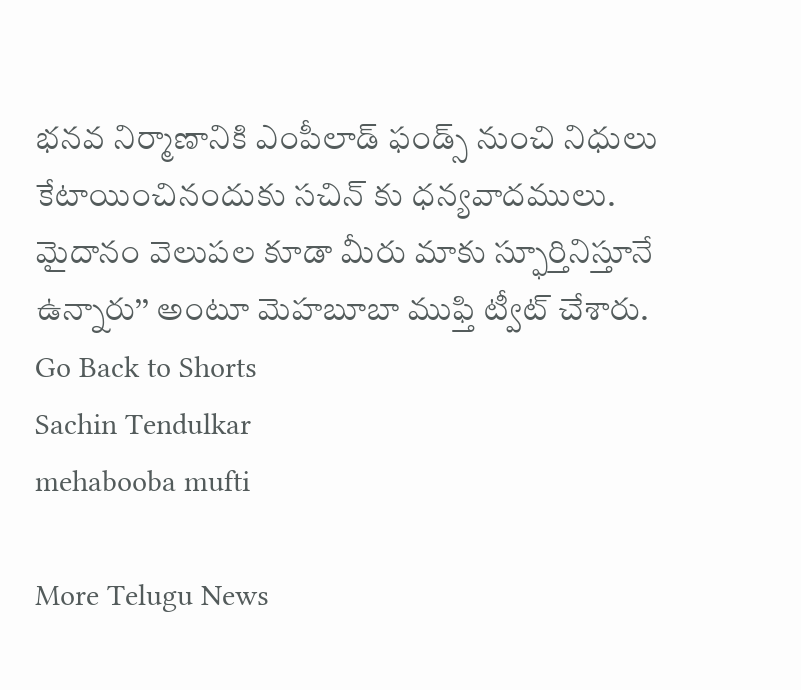భనవ నిర్మాణానికి ఎంపీలాడ్ ఫండ్స్ నుంచి నిధులు కేటాయించినందుకు సచిన్ కు ధన్యవాదములు. మైదానం వెలుపల కూడా మీరు మాకు స్ఫూర్తినిస్తూనే ఉన్నారు’’ అంటూ మెహబూబా ముఫ్తి ట్వీట్ చేశారు.
Go Back to Shorts
Sachin Tendulkar
mehabooba mufti

More Telugu News